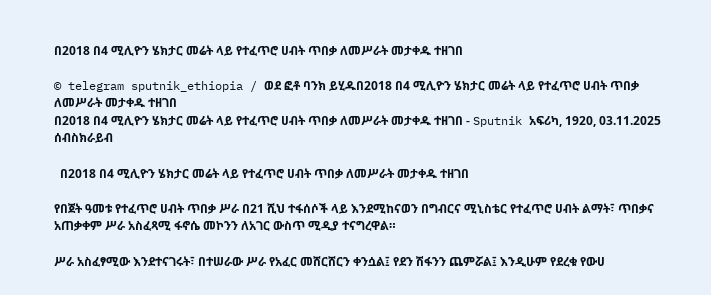በ2018 በ4 ሚሊዮን ሄክታር መሬት ላይ የተፈጥሮ ሀብት ጥበቃ ለመሥራት መታቀዱ ተዘገበ

© telegram sputnik_ethiopia / ወደ ፎቶ ባንክ ይሂዱበ2018 በ4 ሚሊዮን ሄክታር መሬት ላይ የተፈጥሮ ሀብት ጥበቃ ለመሥራት መታቀዱ ተዘገበ
በ2018 በ4 ሚሊዮን ሄክታር መሬት ላይ የተፈጥሮ ሀብት ጥበቃ ለመሥራት መታቀዱ ተዘገበ - Sputnik አፍሪካ, 1920, 03.11.2025
ሰብስክራይብ

  በ2018 በ4 ሚሊዮን ሄክታር መሬት ላይ የተፈጥሮ ሀብት ጥበቃ ለመሥራት መታቀዱ ተዘገበ

የበጀት ዓመቱ የተፈጥሮ ሀብት ጥበቃ ሥራ በ21 ሺህ ተፋሰሶች ላይ እንደሚከናወን በግብርና ሚኒስቴር የተፈጥሮ ሀብት ልማት፣ ጥበቃና አጠቃቀም ሥራ አስፈጻሚ ፋኖሴ መኮንን ለአገር ውስጥ ሚዲያ ተናግረዋል።

ሥራ አስፈፃሚው እንደተናገሩት፣ በተሠራው ሥራ የአፈር መሸርሸርን ቀንሷል፤ የደን ሽፋንን ጨምሯል፤ እንዲሁም የደረቁ የውሀ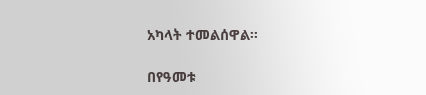አካላት ተመልሰዋል፡፡

በየዓመቱ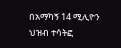በአማካኝ 14 ሚሊዮን ህዝብ ተሳትፎ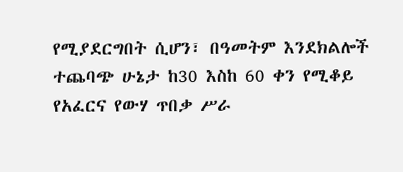የሚያደርግበት ሲሆን፣ በዓመትም እንደክልሎች ተጨባጭ ሁኔታ ከ30 እስከ 60 ቀን የሚቆይ የአፈርና የውሃ ጥበቃ ሥራ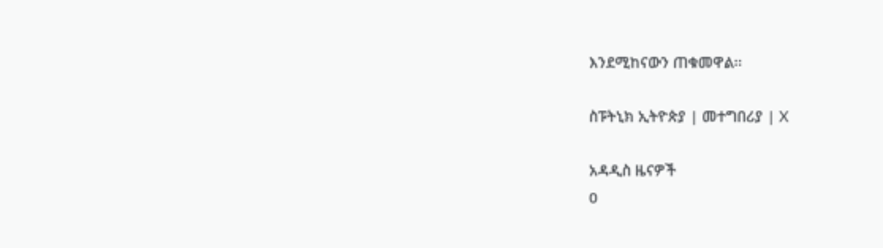እንደሚከናውን ጠቁመዋል፡፡

ስፑትኒክ ኢትዮጵያ | መተግበሪያ | X

አዳዲስ ዜናዎች
0